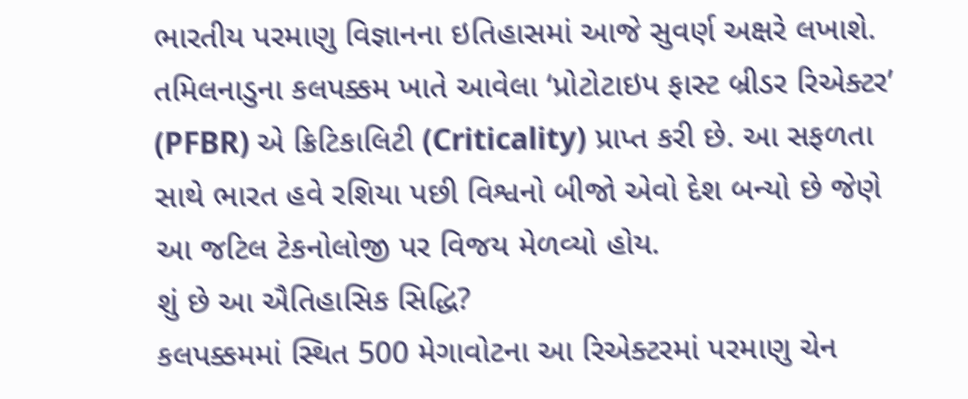ભારતીય પરમાણુ વિજ્ઞાનના ઇતિહાસમાં આજે સુવર્ણ અક્ષરે લખાશે. તમિલનાડુના કલપક્કમ ખાતે આવેલા ‘પ્રોટોટાઇપ ફાસ્ટ બ્રીડર રિએક્ટર’ (PFBR) એ ક્રિટિકાલિટી (Criticality) પ્રાપ્ત કરી છે. આ સફળતા સાથે ભારત હવે રશિયા પછી વિશ્વનો બીજો એવો દેશ બન્યો છે જેણે આ જટિલ ટેકનોલોજી પર વિજય મેળવ્યો હોય.
શું છે આ ઐતિહાસિક સિદ્ધિ?
કલપક્કમમાં સ્થિત 500 મેગાવોટના આ રિએક્ટરમાં પરમાણુ ચેન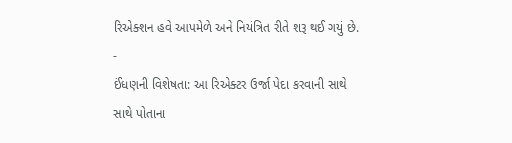રિએક્શન હવે આપમેળે અને નિયંત્રિત રીતે શરૂ થઈ ગયું છે.
-
ઈંધણની વિશેષતા: આ રિએક્ટર ઉર્જા પેદા કરવાની સાથે સાથે પોતાના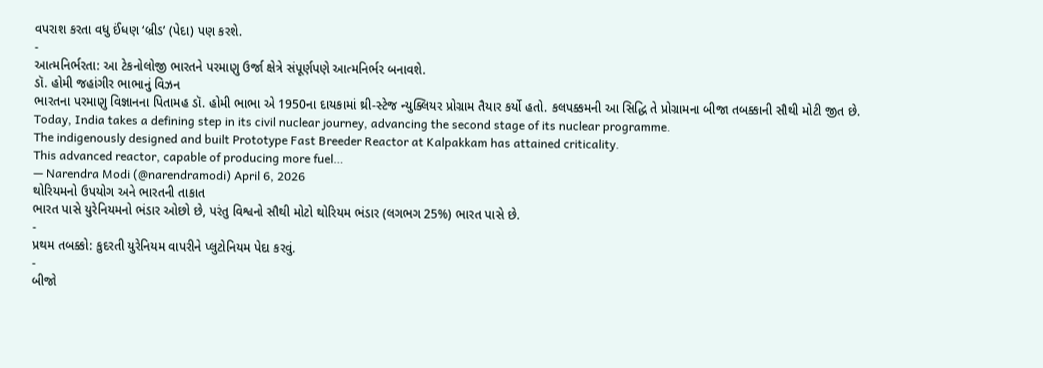વપરાશ કરતા વધુ ઈંધણ ‘બ્રીડ’ (પેદા) પણ કરશે.
-
આત્મનિર્ભરતા: આ ટેકનોલોજી ભારતને પરમાણુ ઉર્જા ક્ષેત્રે સંપૂર્ણપણે આત્મનિર્ભર બનાવશે.
ડૉ. હોમી જહાંગીર ભાભાનું વિઝન
ભારતના પરમાણુ વિજ્ઞાનના પિતામહ ડૉ. હોમી ભાભા એ 1950ના દાયકામાં થ્રી-સ્ટેજ ન્યુક્લિયર પ્રોગ્રામ તૈયાર કર્યો હતો. કલપક્કમની આ સિદ્ધિ તે પ્રોગ્રામના બીજા તબક્કાની સૌથી મોટી જીત છે.
Today, India takes a defining step in its civil nuclear journey, advancing the second stage of its nuclear programme.
The indigenously designed and built Prototype Fast Breeder Reactor at Kalpakkam has attained criticality.
This advanced reactor, capable of producing more fuel…
— Narendra Modi (@narendramodi) April 6, 2026
થોરિયમનો ઉપયોગ અને ભારતની તાકાત
ભારત પાસે યુરેનિયમનો ભંડાર ઓછો છે, પરંતુ વિશ્વનો સૌથી મોટો થોરિયમ ભંડાર (લગભગ 25%) ભારત પાસે છે.
-
પ્રથમ તબક્કો: કુદરતી યુરેનિયમ વાપરીને પ્લુટોનિયમ પેદા કરવું.
-
બીજો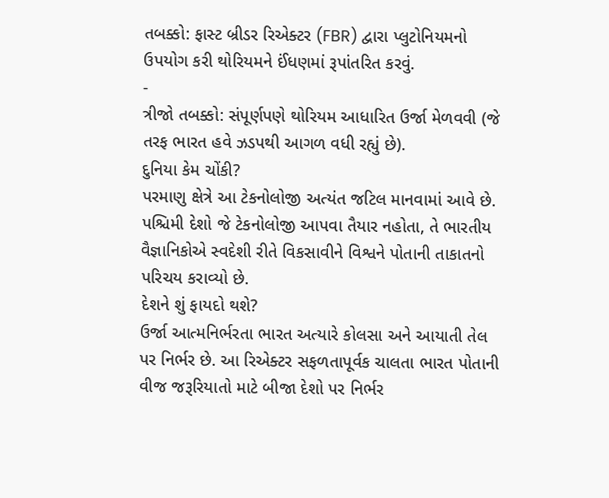તબક્કો: ફાસ્ટ બ્રીડર રિએક્ટર (FBR) દ્વારા પ્લુટોનિયમનો ઉપયોગ કરી થોરિયમને ઈંધણમાં રૂપાંતરિત કરવું.
-
ત્રીજો તબક્કો: સંપૂર્ણપણે થોરિયમ આધારિત ઉર્જા મેળવવી (જે તરફ ભારત હવે ઝડપથી આગળ વધી રહ્યું છે).
દુનિયા કેમ ચોંકી?
પરમાણુ ક્ષેત્રે આ ટેકનોલોજી અત્યંત જટિલ માનવામાં આવે છે. પશ્ચિમી દેશો જે ટેકનોલોજી આપવા તૈયાર નહોતા, તે ભારતીય વૈજ્ઞાનિકોએ સ્વદેશી રીતે વિકસાવીને વિશ્વને પોતાની તાકાતનો પરિચય કરાવ્યો છે.
દેશને શું ફાયદો થશે?
ઉર્જા આત્મનિર્ભરતા ભારત અત્યારે કોલસા અને આયાતી તેલ પર નિર્ભર છે. આ રિએક્ટર સફળતાપૂર્વક ચાલતા ભારત પોતાની વીજ જરૂરિયાતો માટે બીજા દેશો પર નિર્ભર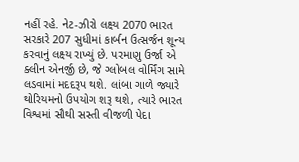નહીં રહે. નેટ-ઝીરો લક્ષ્ય 2070 ભારત સરકારે 207 સુધીમાં કાર્બન ઉત્સર્જન શૂન્ય કરવાનું લક્ષ્ય રાખ્યું છે. પરમાણુ ઉર્જા એ ક્લીન એનર્જી છે, જે ગ્લોબલ વોર્મિંગ સામે લડવામાં મદદરૂપ થશે. લાંબા ગાળે જ્યારે થોરિયમનો ઉપયોગ શરૂ થશે, ત્યારે ભારત વિશ્વમાં સૌથી સસ્તી વીજળી પેદા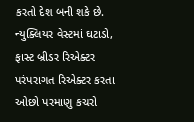કરતો દેશ બની શકે છે. ન્યુક્લિયર વેસ્ટમાં ઘટાડો, ફાસ્ટ બ્રીડર રિએક્ટર પરંપરાગત રિએક્ટર કરતા ઓછો પરમાણુ કચરો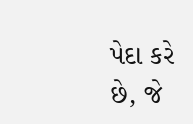પેદા કરે છે, જે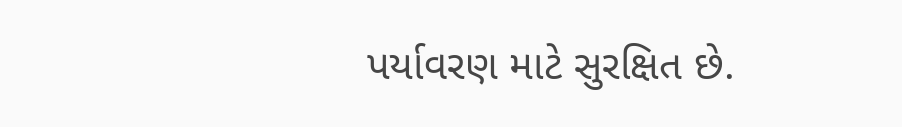પર્યાવરણ માટે સુરક્ષિત છે.